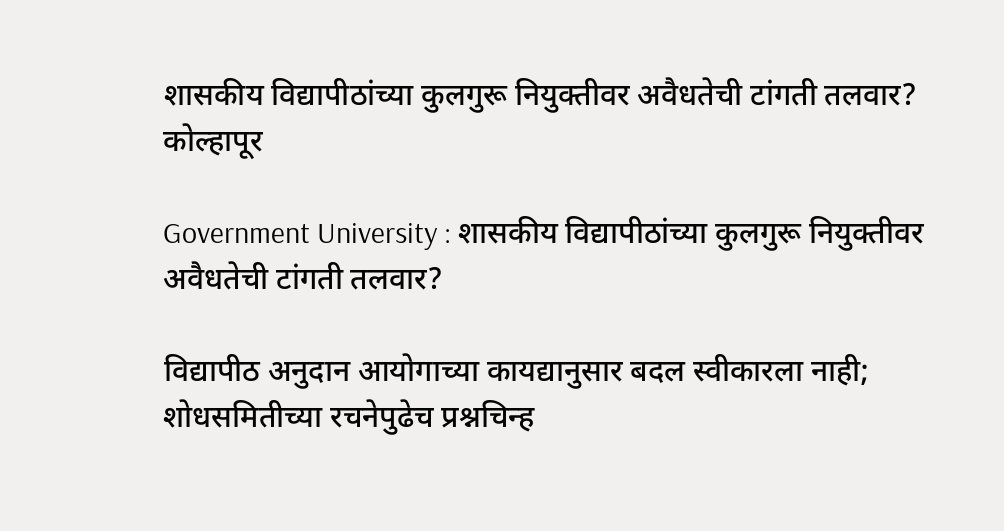शासकीय विद्यापीठांच्या कुलगुरू नियुक्तीवर अवैधतेची टांगती तलवार?
कोल्हापूर

Government University : शासकीय विद्यापीठांच्या कुलगुरू नियुक्तीवर अवैधतेची टांगती तलवार?

विद्यापीठ अनुदान आयोगाच्या कायद्यानुसार बदल स्वीकारला नाही; शोधसमितीच्या रचनेपुढेच प्रश्नचिन्ह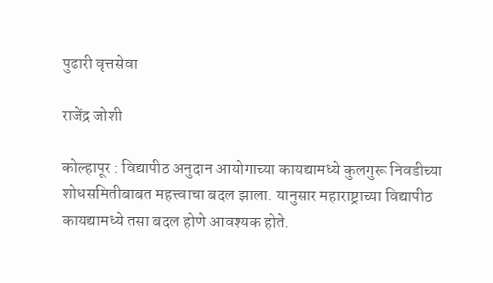पुढारी वृत्तसेवा

राजेंद्र जोशी

कोल्हापूर : विद्यापीठ अनुदान आयोगाच्या कायद्यामध्ये कुलगुरू निवडीच्या शोधसमितीबाबत महत्त्वाचा बदल झाला. यानुसार महाराष्ट्राच्या विद्यापीठ कायद्यामध्ये तसा बदल होणे आवश्यक होते.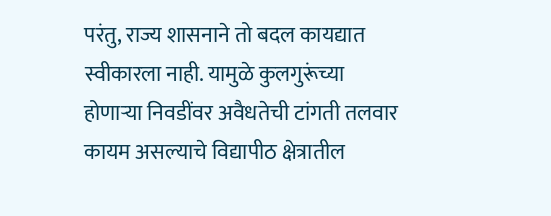परंतु, राज्य शासनाने तो बदल कायद्यात स्वीकारला नाही. यामुळे कुलगुरूंच्या होणाऱ्या निवडींवर अवैधतेची टांगती तलवार कायम असल्याचे विद्यापीठ क्षेत्रातील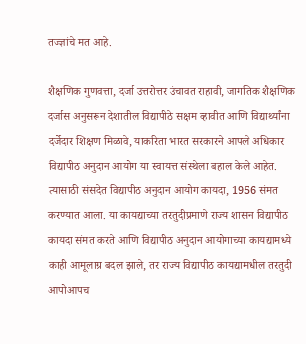तज्ज्ञांचे मत आहे.

शैक्षणिक गुणवत्ता, दर्जा उत्तरोत्तर उंचावत राहावी, जागतिक शैक्षणिक दर्जास अनुसरून देशातील विद्यापीठे सक्षम व्हावीत आणि विद्यार्थ्यांना दर्जेदार शिक्षण मिळावे, याकरिता भारत सरकारने आपले अधिकार विद्यापीठ अनुदान आयोग या स्वायत्त संस्थेला बहाल केले आहेत. त्यासाठी संसदेत विद्यापीठ अनुदान आयोग कायदा, 1956 संमत करण्यात आला. या कायद्याच्या तरतुदीप्रमाणे राज्य शासन विद्यापीठ कायदा संमत करते आणि विद्यापीठ अनुदान आयोगाच्या कायद्यामध्ये काही आमूलाग्र बदल झाले, तर राज्य विद्यापीठ कायद्यामधील तरतुदी आपोआपच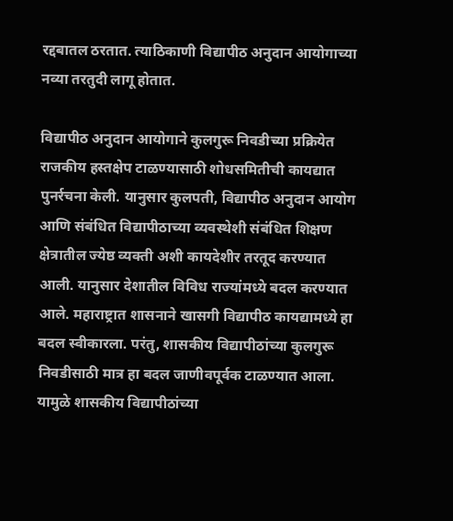रद्दबातल ठरतात. त्याठिकाणी विद्यापीठ अनुदान आयोगाच्या नव्या तरतुदी लागू होतात.

विद्यापीठ अनुदान आयोगाने कुलगुरू निवडीच्या प्रक्रियेत राजकीय हस्तक्षेप टाळण्यासाठी शोधसमितीची कायद्यात पुनर्रचना केली. यानुसार कुलपती, विद्यापीठ अनुदान आयोग आणि संबंधित विद्यापीठाच्या व्यवस्थेशी संबंधित शिक्षण क्षेत्रातील ज्येष्ठ व्यक्ती अशी कायदेशीर तरतूद करण्यात आली. यानुसार देशातील विविध राज्यांमध्ये बदल करण्यात आले. महाराष्ट्रात शासनाने खासगी विद्यापीठ कायद्यामध्ये हा बदल स्वीकारला. परंतु, शासकीय विद्यापीठांच्या कुलगुरू निवडीसाठी मात्र हा बदल जाणीवपूर्वक टाळण्यात आला. यामुळे शासकीय विद्यापीठांच्या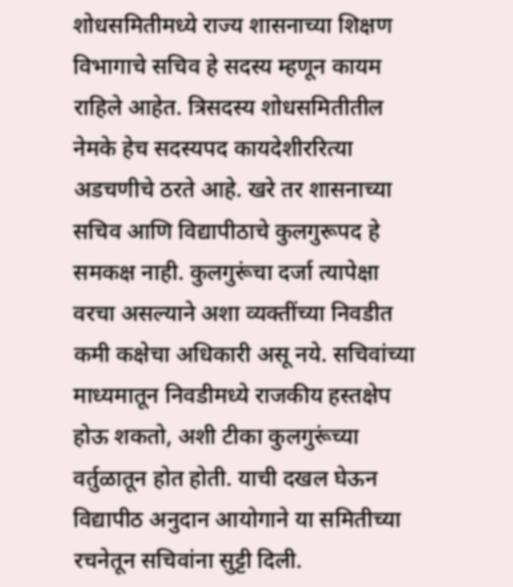शोधसमितीमध्ये राज्य शासनाच्या शिक्षण विभागाचे सचिव हे सदस्य म्हणून कायम राहिले आहेत. त्रिसदस्य शोधसमितीतील नेमके हेच सदस्यपद कायदेशीररित्या अडचणीचे ठरते आहे. खरे तर शासनाच्या सचिव आणि विद्यापीठाचे कुलगुरूपद हे समकक्ष नाही. कुलगुरूंचा दर्जा त्यापेक्षा वरचा असल्याने अशा व्यक्तींच्या निवडीत कमी कक्षेचा अधिकारी असू नये. सचिवांच्या माध्यमातून निवडीमध्ये राजकीय हस्तक्षेप होऊ शकतो, अशी टीका कुलगुरूंच्या वर्तुळातून होत होती. याची दखल घेऊन विद्यापीठ अनुदान आयोगाने या समितीच्या रचनेतून सचिवांना सुट्टी दिली.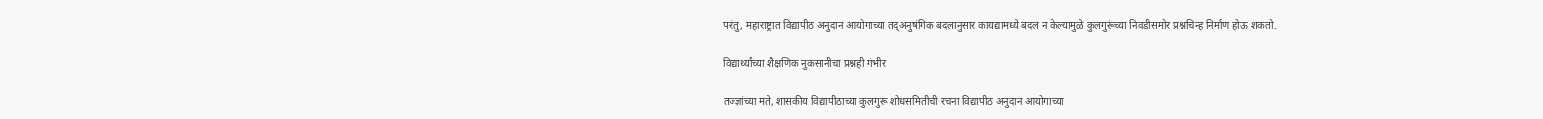परंतु, महाराष्ट्रात विद्यापीठ अनुदान आयोगाच्या तद्अनुषंगिक बदलानुसार कायद्यामध्ये बदल न केल्यामुळे कुलगुरूंच्या निवडीसमोर प्रश्नचिन्ह निर्माण होऊ शकतो.

विद्यार्थ्यांच्या शैक्षणिक नुकसानीचा प्रश्नही गंभीर

तज्ज्ञांच्या मते, शासकीय विद्यापीठाच्या कुलगुरू शोधसमितीची रचना विद्यापीठ अनुदान आयोगाच्या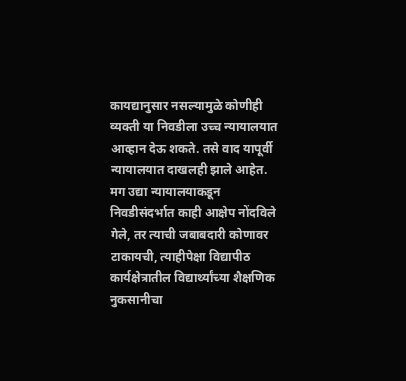कायद्यानुसार नसल्यामुळे कोणीही व्यक्ती या निवडीला उच्च न्यायालयात आव्हान देऊ शकते. तसे वाद यापूर्वी न्यायालयात दाखलही झाले आहेत. मग उद्या न्यायालयाकडून निवडीसंदर्भात काही आक्षेप नोंदविले गेले, तर त्याची जबाबदारी कोणावर टाकायची, त्याहीपेक्षा विद्यापीठ कार्यक्षेत्रातील विद्यार्थ्यांच्या शैक्षणिक नुकसानीचा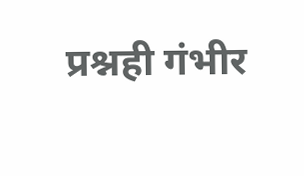प्रश्नही गंभीर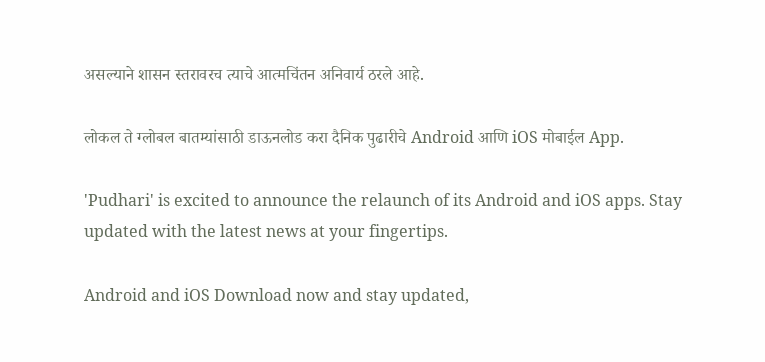असल्याने शासन स्तरावरच त्याचे आत्मचिंतन अनिवार्य ठरले आहे.

लोकल ते ग्लोबल बातम्यांसाठी डाऊनलोड करा दैनिक पुढारीचे Android आणि iOS मोबाईल App.

'Pudhari' is excited to announce the relaunch of its Android and iOS apps. Stay updated with the latest news at your fingertips.

Android and iOS Download now and stay updated,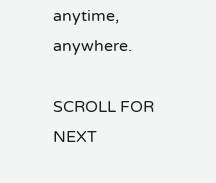anytime, anywhere.

SCROLL FOR NEXT